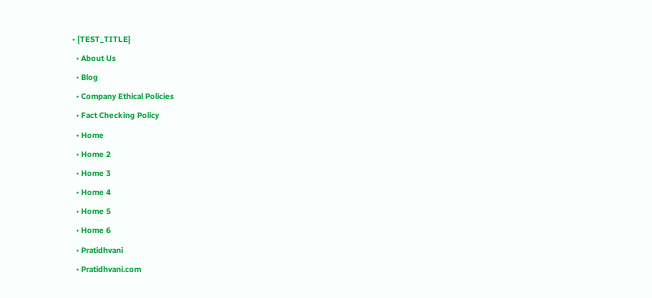• {TEST_TITLE}
  • About Us
  • Blog
  • Company Ethical Policies
  • Fact Checking Policy
  • Home
  • Home 2
  • Home 3
  • Home 4
  • Home 5
  • Home 6
  • Pratidhvani
  • Pratidhvani.com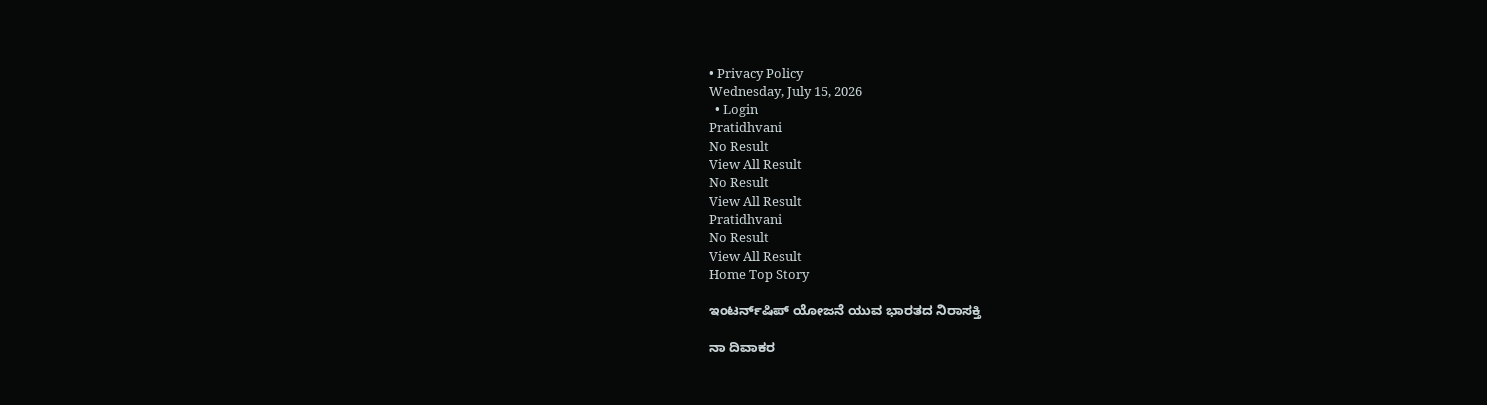• Privacy Policy
Wednesday, July 15, 2026
  • Login
Pratidhvani
No Result
View All Result
No Result
View All Result
Pratidhvani
No Result
View All Result
Home Top Story

ಇಂಟರ್ನ್‌ಷಿಪ್‌ ಯೋಜನೆ ಯುವ ಭಾರತದ ನಿರಾಸಕ್ತಿ

ನಾ ದಿವಾಕರ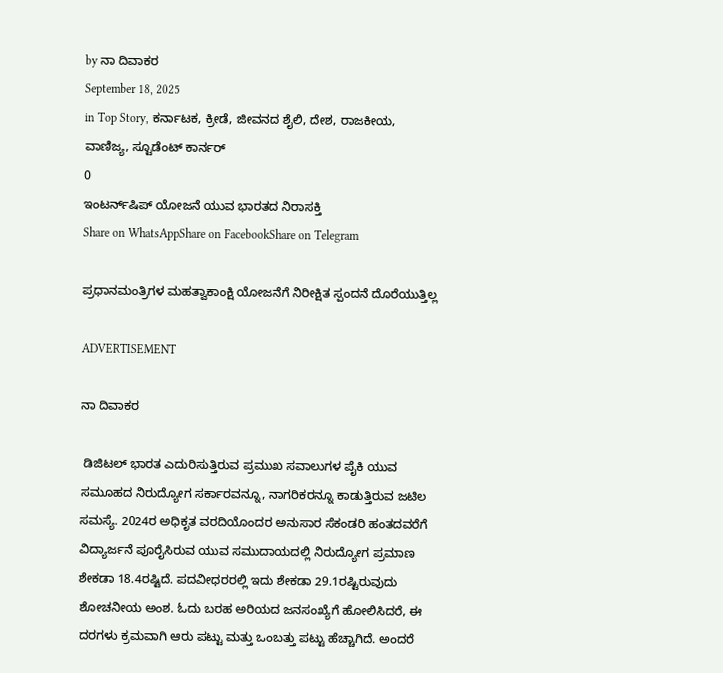by ನಾ ದಿವಾಕರ
September 18, 2025
in Top Story, ಕರ್ನಾಟಕ, ಕ್ರೀಡೆ, ಜೀವನದ ಶೈಲಿ, ದೇಶ, ರಾಜಕೀಯ, ವಾಣಿಜ್ಯ, ಸ್ಟೂಡೆಂಟ್‌ ಕಾರ್ನರ್
0
ಇಂಟರ್ನ್‌ಷಿಪ್‌ ಯೋಜನೆ ಯುವ ಭಾರತದ ನಿರಾಸಕ್ತಿ
Share on WhatsAppShare on FacebookShare on Telegram

ಪ್ರಧಾನಮಂತ್ರಿಗಳ ಮಹತ್ವಾಕಾಂಕ್ಷಿ ಯೋಜನೆಗೆ ನಿರೀಕ್ಷಿತ ಸ್ಪಂದನೆ ದೊರೆಯುತ್ತಿಲ್ಲ

ADVERTISEMENT

ನಾ ದಿವಾಕರ

 ಡಿಜಿಟಲ್‌ ಭಾರತ ಎದುರಿಸುತ್ತಿರುವ ಪ್ರಮುಖ ಸವಾಲುಗಳ ಪೈಕಿ ಯುವ ಸಮೂಹದ ನಿರುದ್ಯೋಗ ಸರ್ಕಾರವನ್ನೂ, ನಾಗರಿಕರನ್ನೂ ಕಾಡುತ್ತಿರುವ ಜಟಿಲ ಸಮಸ್ಯೆ. 2024ರ ಅಧಿಕೃತ ವರದಿಯೊಂದರ ಅನುಸಾರ ಸೆಕಂಡರಿ ಹಂತದವರೆಗೆ ವಿದ್ಯಾರ್ಜನೆ ಪೂರೈಸಿರುವ ಯುವ ಸಮುದಾಯದಲ್ಲಿ ನಿರುದ್ಯೋಗ ಪ್ರಮಾಣ ಶೇಕಡಾ 18.4ರಷ್ಟಿದೆ. ಪದವೀಧರರಲ್ಲಿ ಇದು ಶೇಕಡಾ 29.1ರಷ್ಟಿರುವುದು ಶೋಚನೀಯ ಅಂಶ. ಓದು ಬರಹ ಅರಿಯದ ಜನಸಂಖ್ಯೆಗೆ ಹೋಲಿಸಿದರೆ, ಈ ದರಗಳು ಕ್ರಮವಾಗಿ ಆರು ಪಟ್ಟು ಮತ್ತು ಒಂಬತ್ತು ಪಟ್ಟು ಹೆಚ್ಚಾಗಿದೆ. ಅಂದರೆ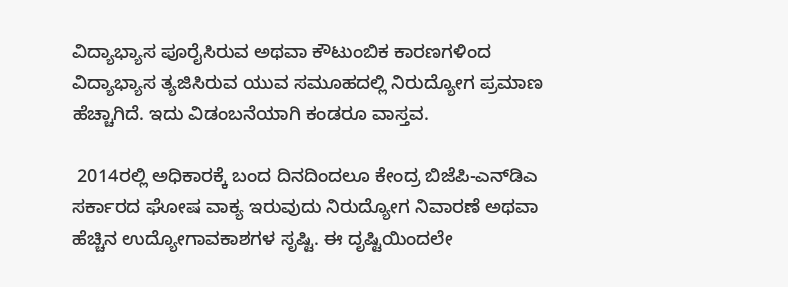ವಿದ್ಯಾಭ್ಯಾಸ ಪೂರೈಸಿರುವ ಅಥವಾ ಕೌಟುಂಬಿಕ ಕಾರಣಗಳಿಂದ ವಿದ್ಯಾಭ್ಯಾಸ ತ್ಯಜಿಸಿರುವ ಯುವ ಸಮೂಹದಲ್ಲಿ ನಿರುದ್ಯೋಗ ಪ್ರಮಾಣ ಹೆಚ್ಚಾಗಿದೆ. ಇದು ವಿಡಂಬನೆಯಾಗಿ ಕಂಡರೂ ವಾಸ್ತವ.

 2014ರಲ್ಲಿ ಅಧಿಕಾರಕ್ಕೆ ಬಂದ ದಿನದಿಂದಲೂ ಕೇಂದ್ರ ಬಿಜೆಪಿ-ಎನ್‌ಡಿಎ ಸರ್ಕಾರದ ಘೋಷ ವಾಕ್ಯ ಇರುವುದು ನಿರುದ್ಯೋಗ ನಿವಾರಣೆ ಅಥವಾ ಹೆಚ್ಚಿನ ಉದ್ಯೋಗಾವಕಾಶಗಳ ಸೃಷ್ಟಿ. ಈ ದೃಷ್ಟಿಯಿಂದಲೇ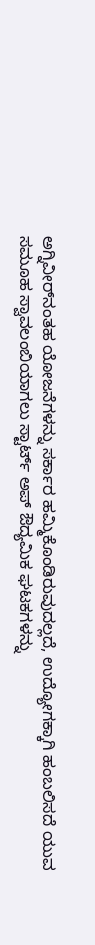ಅಗ್ನಿವೀರ್‌ನಂತಹ ಯೋಜನೆಗಳನ್ನು ಸರ್ಕಾರ ಹಮ್ಮಿಕೊಂಡಿರುವುದಲ್ಲದೆ, ಉದ್ಯೋಗಕ್ಕಾಗಿ ಹಂಬಲಿಸದೆ ಯುವ ಸಮೂಹ ಸ್ವಾವಲಂಬಿಯಾಗಲು ಸ್ಟಾರ್ಟ್‌ ಅಪ್‌ ಔದ್ಯಮಿಕ ಘಟಕಗಳನ್ನು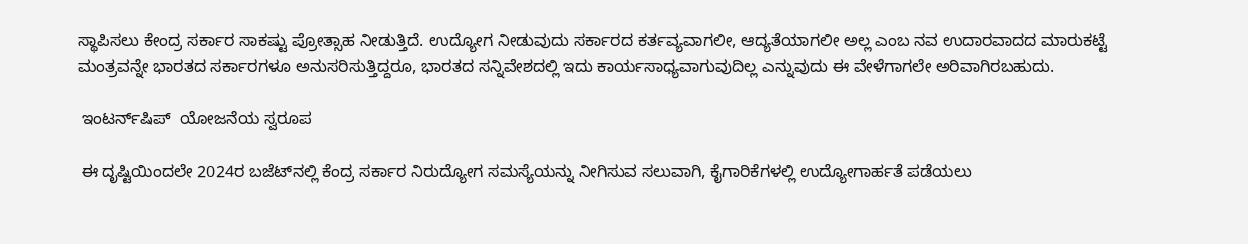ಸ್ಥಾಪಿಸಲು ಕೇಂದ್ರ ಸರ್ಕಾರ ಸಾಕಷ್ಟು ಪ್ರೋತ್ಸಾಹ ನೀಡುತ್ತಿದೆ. ಉದ್ಯೋಗ ನೀಡುವುದು ಸರ್ಕಾರದ ಕರ್ತವ್ಯವಾಗಲೀ, ಆದ್ಯತೆಯಾಗಲೀ ಅಲ್ಲ ಎಂಬ ನವ ಉದಾರವಾದದ ಮಾರುಕಟ್ಟೆ ಮಂತ್ರವನ್ನೇ ಭಾರತದ ಸರ್ಕಾರಗಳೂ ಅನುಸರಿಸುತ್ತಿದ್ದರೂ, ಭಾರತದ ಸನ್ನಿವೇಶದಲ್ಲಿ ಇದು ಕಾರ್ಯಸಾಧ್ಯವಾಗುವುದಿಲ್ಲ ಎನ್ನುವುದು ಈ ವೇಳೆಗಾಗಲೇ ಅರಿವಾಗಿರಬಹುದು.

 ಇಂಟರ್ನ್‌ಷಿಪ್‌  ಯೋಜನೆಯ ಸ್ವರೂಪ

 ಈ ದೃಷ್ಟಿಯಿಂದಲೇ 2024ರ ಬಜೆಟ್‌ನಲ್ಲಿ ಕೆಂದ್ರ ಸರ್ಕಾರ ನಿರುದ್ಯೋಗ ಸಮಸ್ಯೆಯನ್ನು ನೀಗಿಸುವ ಸಲುವಾಗಿ, ಕೈಗಾರಿಕೆಗಳಲ್ಲಿ ಉದ್ಯೋಗಾರ್ಹತೆ ಪಡೆಯಲು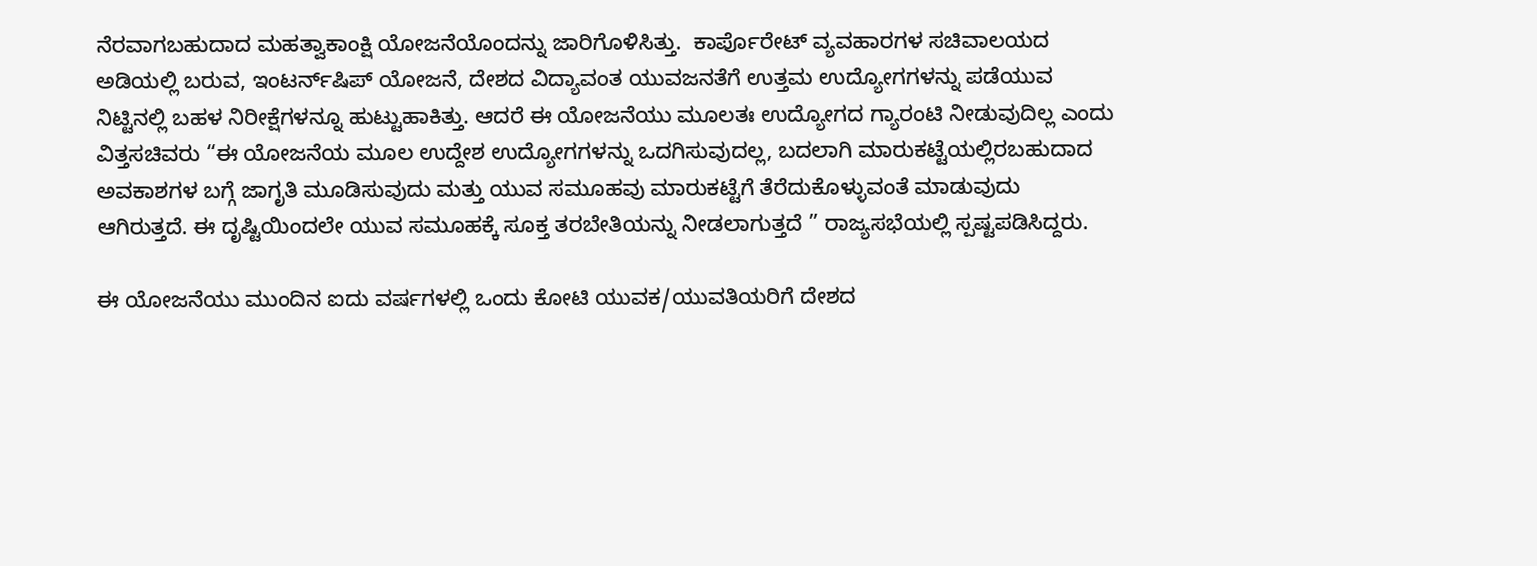ನೆರವಾಗಬಹುದಾದ ಮಹತ್ವಾಕಾಂಕ್ಷಿ ಯೋಜನೆಯೊಂದನ್ನು ಜಾರಿಗೊಳಿಸಿತ್ತು.  ಕಾರ್ಪೊರೇಟ್‌ ವ್ಯವಹಾರಗಳ ಸಚಿವಾಲಯದ ಅಡಿಯಲ್ಲಿ ಬರುವ, ಇಂಟರ್ನ್‌ಷಿಪ್‌ ಯೋಜನೆ, ದೇಶದ ವಿದ್ಯಾವಂತ ಯುವಜನತೆಗೆ ಉತ್ತಮ ಉದ್ಯೋಗಗಳನ್ನು ಪಡೆಯುವ ನಿಟ್ಟಿನಲ್ಲಿ ಬಹಳ ನಿರೀಕ್ಷೆಗಳನ್ನೂ ಹುಟ್ಟುಹಾಕಿತ್ತು. ಆದರೆ ಈ ಯೋಜನೆಯು ಮೂಲತಃ ಉದ್ಯೋಗದ ಗ್ಯಾರಂಟಿ ನೀಡುವುದಿಲ್ಲ ಎಂದು ವಿತ್ತಸಚಿವರು “ಈ ಯೋಜನೆಯ ಮೂಲ ಉದ್ದೇಶ ಉದ್ಯೋಗಗಳನ್ನು ಒದಗಿಸುವುದಲ್ಲ, ಬದಲಾಗಿ ಮಾರುಕಟ್ಟೆಯಲ್ಲಿರಬಹುದಾದ ಅವಕಾಶಗಳ ಬಗ್ಗೆ ಜಾಗೃತಿ ಮೂಡಿಸುವುದು ಮತ್ತು ಯುವ ಸಮೂಹವು ಮಾರುಕಟ್ಟೆಗೆ ತೆರೆದುಕೊಳ್ಳುವಂತೆ ಮಾಡುವುದು ಆಗಿರುತ್ತದೆ. ಈ ದೃಷ್ಟಿಯಿಂದಲೇ ಯುವ ಸಮೂಹಕ್ಕೆ ಸೂಕ್ತ ತರಬೇತಿಯನ್ನು ನೀಡಲಾಗುತ್ತದೆ ” ರಾಜ್ಯಸಭೆಯಲ್ಲಿ ಸ್ಪಷ್ಟಪಡಿಸಿದ್ದರು.

ಈ ಯೋಜನೆಯು ಮುಂದಿನ ಐದು ವರ್ಷಗಳಲ್ಲಿ ಒಂದು ಕೋಟಿ ಯುವಕ/ಯುವತಿಯರಿಗೆ ದೇಶದ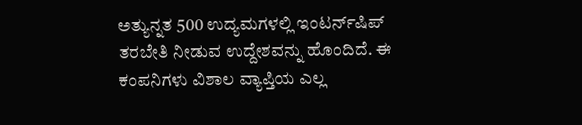ಅತ್ಯುನ್ನತ 500 ಉದ್ಯಮಗಳಲ್ಲಿ ಇಂಟರ್ನ್‌ಷಿಪ್‌ ತರಬೇತಿ ನೀಡುವ ಉದ್ದೇಶವನ್ನು ಹೊಂದಿದೆ. ಈ ಕಂಪನಿಗಳು ವಿಶಾಲ ವ್ಯಾಪ್ತಿಯ ಎಲ್ಲ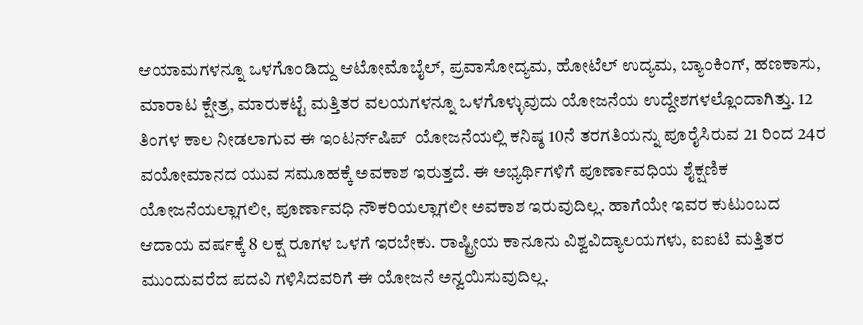ಆಯಾಮಗಳನ್ನೂ ಒಳಗೊಂಡಿದ್ದು ಆಟೋಮೊಬೈಲ್‌, ಪ್ರವಾಸೋದ್ಯಮ, ಹೋಟೆಲ್‌ ಉದ್ಯಮ, ಬ್ಯಾಂಕಿಂಗ್‌, ಹಣಕಾಸು, ಮಾರಾಟ ಕ್ಷೇತ್ರ, ಮಾರುಕಟ್ಟೆ ಮತ್ತಿತರ ವಲಯಗಳನ್ನೂ ಒಳಗೊಳ್ಳುವುದು ಯೋಜನೆಯ ಉದ್ದೇಶಗಳಲ್ಲೊಂದಾಗಿತ್ತು. 12 ತಿಂಗಳ ಕಾಲ ನೀಡಲಾಗುವ ಈ ಇಂಟರ್ನ್‌ಷಿಪ್‌  ಯೋಜನೆಯಲ್ಲಿ ಕನಿಷ್ಠ 10ನೆ ತರಗತಿಯನ್ನು ಪೂರೈಸಿರುವ 21 ರಿಂದ 24ರ ವಯೋಮಾನದ ಯುವ ಸಮೂಹಕ್ಕೆ ಅವಕಾಶ ಇರುತ್ತದೆ. ಈ ಅಭ್ಯರ್ಥಿಗಳಿಗೆ ಪೂರ್ಣಾವಧಿಯ ಶೈಕ್ಷಣಿಕ ಯೋಜನೆಯಲ್ಲಾಗಲೀ, ಪೂರ್ಣಾವಧಿ ನೌಕರಿಯಲ್ಲಾಗಲೀ ಅವಕಾಶ ಇರುವುದಿಲ್ಲ. ಹಾಗೆಯೇ ಇವರ ಕುಟುಂಬದ ಆದಾಯ ವರ್ಷಕ್ಕೆ 8 ಲಕ್ಷ ರೂಗಳ ಒಳಗೆ ಇರಬೇಕು. ರಾಷ್ಟ್ರೀಯ ಕಾನೂನು ವಿಶ್ವವಿದ್ಯಾಲಯಗಳು, ಐಐಟಿ ಮತ್ತಿತರ ಮುಂದುವರೆದ ಪದವಿ ಗಳಿಸಿದವರಿಗೆ ಈ ಯೋಜನೆ ಅನ್ವಯಿಸುವುದಿಲ್ಲ.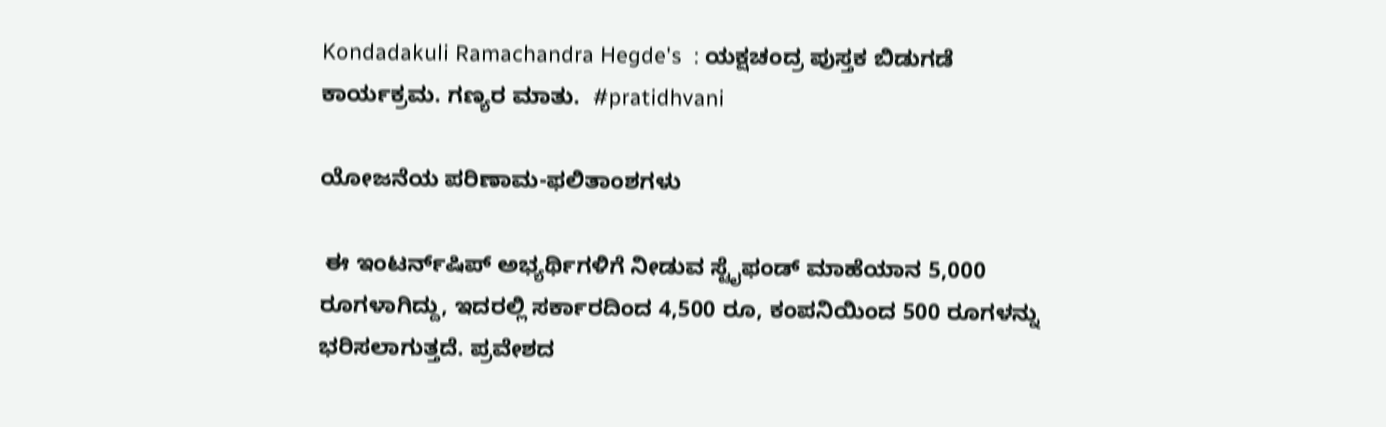Kondadakuli Ramachandra Hegde's  : ಯಕ್ಷಚಂದ್ರ ಪುಸ್ತಕ ಬಿಡುಗಡೆ ಕಾರ್ಯಕ್ರಮ. ಗಣ್ಯರ ಮಾತು.  #pratidhvani

ಯೋಜನೆಯ ಪರಿಣಾಮ-ಫಲಿತಾಂಶಗಳು

 ಈ ಇಂಟರ್ನ್‌ಷಿಪ್‌ ಅಭ್ಯರ್ಥಿಗಳಿಗೆ ನೀಡುವ ಸ್ಟೈಫಂಡ್‌ ಮಾಹೆಯಾನ 5,000 ರೂಗಳಾಗಿದ್ದು, ಇದರಲ್ಲಿ ಸರ್ಕಾರದಿಂದ 4,500 ರೂ, ಕಂಪನಿಯಿಂದ 500 ರೂಗಳನ್ನು ಭರಿಸಲಾಗುತ್ತದೆ. ಪ್ರವೇಶದ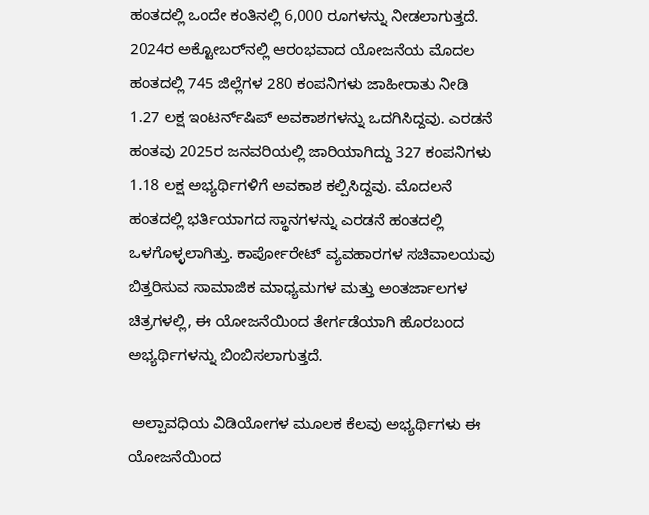ಹಂತದಲ್ಲಿ ಒಂದೇ ಕಂತಿನಲ್ಲಿ 6,000 ರೂಗಳನ್ನು ನೀಡಲಾಗುತ್ತದೆ.  2024ರ ಅಕ್ಟೋಬರ್‌ನಲ್ಲಿ ಆರಂಭವಾದ ಯೋಜನೆಯ ಮೊದಲ ಹಂತದಲ್ಲಿ 745 ಜಿಲ್ಲೆಗಳ 280 ಕಂಪನಿಗಳು ಜಾಹೀರಾತು ನೀಡಿ 1.27 ಲಕ್ಷ ಇಂಟರ್ನ್‌ಷಿಪ್‌ ಅವಕಾಶಗಳನ್ನು ಒದಗಿಸಿದ್ದವು. ಎರಡನೆ ಹಂತವು 2025ರ ಜನವರಿಯಲ್ಲಿ ಜಾರಿಯಾಗಿದ್ದು 327 ಕಂಪನಿಗಳು 1.18 ಲಕ್ಷ ಅಭ್ಯರ್ಥಿಗಳಿಗೆ ಅವಕಾಶ ಕಲ್ಪಿಸಿದ್ದವು. ಮೊದಲನೆ ಹಂತದಲ್ಲಿ ಭರ್ತಿಯಾಗದ ಸ್ಥಾನಗಳನ್ನು ಎರಡನೆ ಹಂತದಲ್ಲಿ ಒಳಗೊಳ್ಳಲಾಗಿತ್ತು. ಕಾರ್ಪೋರೇಟ್ ವ್ಯವಹಾರಗಳ ಸಚಿವಾಲಯವು ಬಿತ್ತರಿಸುವ ಸಾಮಾಜಿಕ ಮಾಧ್ಯಮಗಳ ಮತ್ತು ಅಂತರ್ಜಾಲಗಳ ಚಿತ್ರಗಳಲ್ಲಿ, ಈ ಯೋಜನೆಯಿಂದ ತೇರ್ಗಡೆಯಾಗಿ ಹೊರಬಂದ ಅಭ್ಯರ್ಥಿಗಳನ್ನು ಬಿಂಬಿಸಲಾಗುತ್ತದೆ.

 ಅಲ್ಪಾವಧಿಯ ವಿಡಿಯೋಗಳ ಮೂಲಕ ಕೆಲವು ಅಭ್ಯರ್ಥಿಗಳು ಈ ಯೋಜನೆಯಿಂದ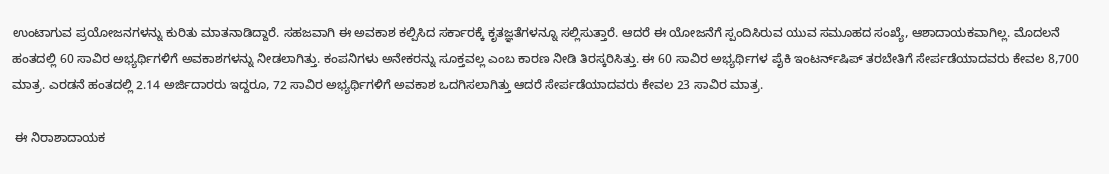ಉಂಟಾಗುವ ಪ್ರಯೋಜನಗಳನ್ನು ಕುರಿತು ಮಾತನಾಡಿದ್ದಾರೆ. ಸಹಜವಾಗಿ ಈ ಅವಕಾಶ ಕಲ್ಪಿಸಿದ ಸರ್ಕಾರಕ್ಕೆ ಕೃತಜ್ಞತೆಗಳನ್ನೂ ಸಲ್ಲಿಸುತ್ತಾರೆ. ಆದರೆ ಈ ಯೋಜನೆಗೆ ಸ್ಪಂದಿಸಿರುವ ಯುವ ಸಮೂಹದ ಸಂಖ್ಯೆ, ಆಶಾದಾಯಕವಾಗಿಲ್ಲ. ಮೊದಲನೆ ಹಂತದಲ್ಲಿ 60 ಸಾವಿರ ಅಭ್ಯರ್ಥಿಗಳಿಗೆ ಅವಕಾಶಗಳನ್ನು ನೀಡಲಾಗಿತ್ತು. ಕಂಪನಿಗಳು ಅನೇಕರನ್ನು ಸೂಕ್ತವಲ್ಲ ಎಂಬ ಕಾರಣ ನೀಡಿ ತಿರಸ್ಕರಿಸಿತ್ತು. ಈ 60 ಸಾವಿರ ಅಭ್ಯರ್ಥಿಗಳ ಪೈಕಿ ಇಂಟರ್ನ್‌ಷಿಪ್‌ ತರಬೇತಿಗೆ ಸೇರ್ಪಡೆಯಾದವರು ಕೇವಲ 8,700 ಮಾತ್ರ. ಎರಡನೆ ಹಂತದಲ್ಲಿ 2.14 ಅರ್ಜಿದಾರರು ಇದ್ದರೂ, 72 ಸಾವಿರ ಅಭ್ಯರ್ಥಿಗಳಿಗೆ ಅವಕಾಶ ಒದಗಿಸಲಾಗಿತ್ತು ಆದರೆ ಸೇರ್ಪಡೆಯಾದವರು ಕೇವಲ 23 ಸಾವಿರ ಮಾತ್ರ.

 ಈ ನಿರಾಶಾದಾಯಕ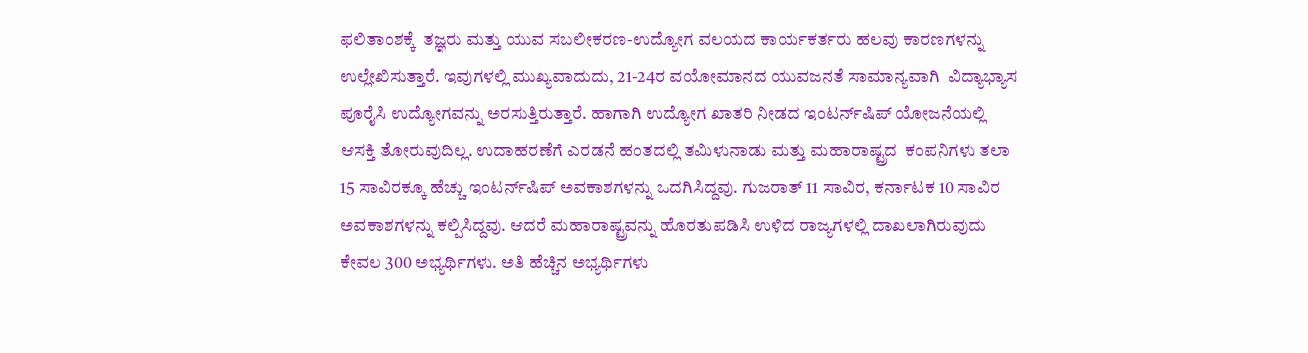ಫಲಿತಾಂಶಕ್ಕೆ  ತಜ್ಞರು ಮತ್ತು ಯುವ ಸಬಲೀಕರಣ-ಉದ್ಯೋಗ ವಲಯದ ಕಾರ್ಯಕರ್ತರು ಹಲವು ಕಾರಣಗಳನ್ನು ಉಲ್ಲೇಖಿಸುತ್ತಾರೆ. ಇವುಗಳಲ್ಲಿ ಮುಖ್ಯವಾದುದು, 21-24ರ ವಯೋಮಾನದ ಯುವಜನತೆ ಸಾಮಾನ್ಯವಾಗಿ  ವಿದ್ಯಾಭ್ಯಾಸ ಪೂರೈಸಿ ಉದ್ಯೋಗವನ್ನು ಅರಸುತ್ತಿರುತ್ತಾರೆ. ಹಾಗಾಗಿ ಉದ್ಯೋಗ ಖಾತರಿ ನೀಡದ ಇಂಟರ್ನ್‌ಷಿಪ್‌ ಯೋಜನೆಯಲ್ಲಿ ಆಸಕ್ತಿ ತೋರುವುದಿಲ್ಲ. ಉದಾಹರಣೆಗೆ ಎರಡನೆ ಹಂತದಲ್ಲಿ ತಮಿಳುನಾಡು ಮತ್ತು ಮಹಾರಾಷ್ಟ್ರದ  ಕಂಪನಿಗಳು ತಲಾ 15 ಸಾವಿರಕ್ಕೂ ಹೆಚ್ಚು ಇಂಟರ್ನ್‌ಷಿಪ್‌ ಅವಕಾಶಗಳನ್ನು ಒದಗಿಸಿದ್ದವು. ಗುಜರಾತ್‌ 11 ಸಾವಿರ, ಕರ್ನಾಟಕ 10 ಸಾವಿರ ಅವಕಾಶಗಳನ್ನು ಕಲ್ಪಿಸಿದ್ದವು. ಆದರೆ ಮಹಾರಾಷ್ಟ್ರವನ್ನು ಹೊರತುಪಡಿಸಿ ಉಳಿದ ರಾಜ್ಯಗಳಲ್ಲಿ ದಾಖಲಾಗಿರುವುದು ಕೇವಲ 300 ಅಭ್ಯರ್ಥಿಗಳು. ಅತಿ ಹೆಚ್ಚಿನ ಅಭ್ಯರ್ಥಿಗಳು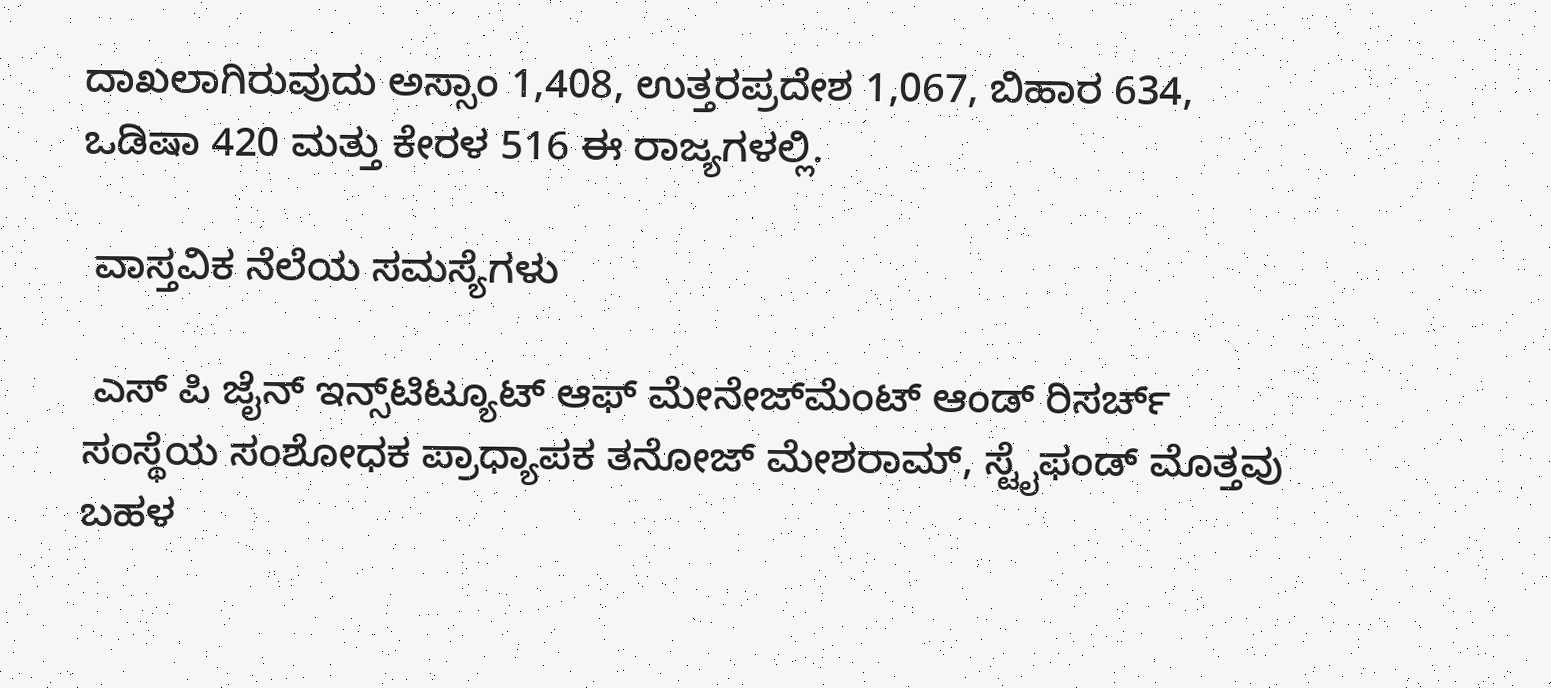ದಾಖಲಾಗಿರುವುದು ಅಸ್ಸಾಂ 1,408, ಉತ್ತರಪ್ರದೇಶ 1,067, ಬಿಹಾರ 634, ಒಡಿಷಾ 420 ಮತ್ತು ಕೇರಳ 516 ಈ ರಾಜ್ಯಗಳಲ್ಲಿ.

 ವಾಸ್ತವಿಕ ನೆಲೆಯ ಸಮಸ್ಯೆಗಳು

 ಎಸ್‌ ಪಿ ಜೈನ್‌ ಇನ್ಸ್‌ಟಿಟ್ಯೂಟ್‌ ಆಫ್‌ ಮೇನೇಜ್‌ಮೆಂಟ್‌ ಆಂಡ್‌ ರಿಸರ್ಚ್‌ ಸಂಸ್ಥೆಯ ಸಂಶೋಧಕ ಪ್ರಾಧ್ಯಾಪಕ ತನೋಜ್‌ ಮೇಶರಾಮ್‌, ಸ್ಟೈಫಂಡ್‌ ಮೊತ್ತವು ಬಹಳ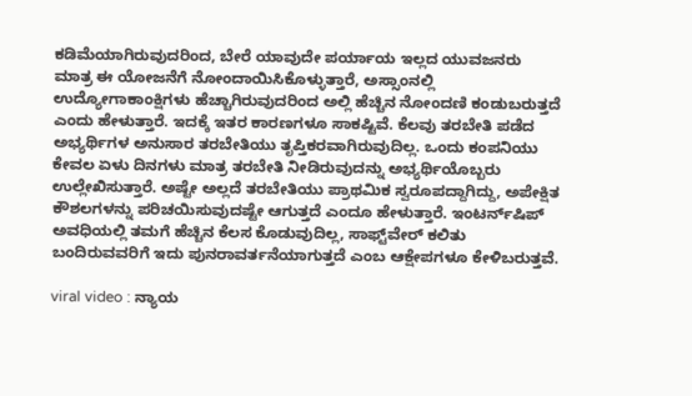ಕಡಿಮೆಯಾಗಿರುವುದರಿಂದ, ಬೇರೆ ಯಾವುದೇ ಪರ್ಯಾಯ ಇಲ್ಲದ ಯುವಜನರು ಮಾತ್ರ ಈ ಯೋಜನೆಗೆ ನೋಂದಾಯಿಸಿಕೊಳ್ಳುತ್ತಾರೆ, ಅಸ್ಸಾಂನಲ್ಲಿ ಉದ್ಯೋಗಾಕಾಂಕ್ಷಿಗಳು ಹೆಚ್ಚಾಗಿರುವುದರಿಂದ ಅಲ್ಲಿ ಹೆಚ್ಚಿನ ನೋಂದಣಿ ಕಂಡುಬರುತ್ತದೆ ಎಂದು ಹೇಳುತ್ತಾರೆ. ಇದಕ್ಕೆ ಇತರ ಕಾರಣಗಳೂ ಸಾಕಷ್ಟಿವೆ. ಕೆಲವು ತರಬೇತಿ ಪಡೆದ ಅಭ್ಯರ್ಥಿಗಳ ಅನುಸಾರ ತರಬೇತಿಯು ತೃಪ್ತಿಕರವಾಗಿರುವುದಿಲ್ಲ. ಒಂದು ಕಂಪನಿಯು ಕೇವಲ ಏಳು ದಿನಗಳು ಮಾತ್ರ ತರಬೇತಿ ನೀಡಿರುವುದನ್ನು ಅಭ್ಯರ್ಥಿಯೊಬ್ಬರು ಉಲ್ಲೇಖಿಸುತ್ತಾರೆ. ಅಷ್ಟೇ ಅಲ್ಲದೆ ತರಬೇತಿಯು ಪ್ರಾಥಮಿಕ ಸ್ವರೂಪದ್ದಾಗಿದ್ದು, ಅಪೇಕ್ಷಿತ ಕೌಶಲಗಳನ್ನು ಪರಿಚಯಿಸುವುದಷ್ಟೇ ಆಗುತ್ತದೆ ಎಂದೂ ಹೇಳುತ್ತಾರೆ. ಇಂಟರ್ನ್‌ಷಿಪ್‌ ಅವಧಿಯಲ್ಲಿ ತಮಗೆ ಹೆಚ್ಚಿನ ಕೆಲಸ ಕೊಡುವುದಿಲ್ಲ, ಸಾಫ್ಟ್‌ವೇರ್‌ ಕಲಿತು ಬಂದಿರುವವರಿಗೆ ಇದು ಪುನರಾವರ್ತನೆಯಾಗುತ್ತದೆ ಎಂಬ ಆಕ್ಷೇಪಗಳೂ ಕೇಳಿಬರುತ್ತವೆ.

viral video : ನ್ಯಾಯ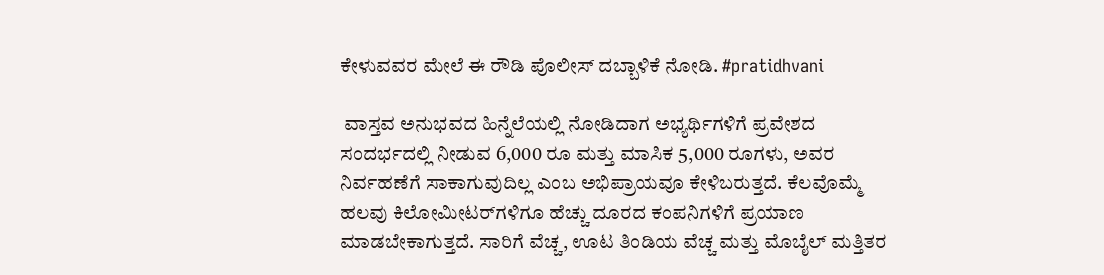ಕೇಳುವವರ ಮೇಲೆ ಈ ರೌಡಿ ಪೊಲೀಸ್ ದಬ್ಬಾಳಿಕೆ ನೋಡಿ. #pratidhvani

 ವಾಸ್ತವ ಅನುಭವದ ಹಿನ್ನೆಲೆಯಲ್ಲಿ ನೋಡಿದಾಗ ಅಭ್ಯರ್ಥಿಗಳಿಗೆ ಪ್ರವೇಶದ ಸಂದರ್ಭದಲ್ಲಿ ನೀಡುವ 6,000 ರೂ ಮತ್ತು ಮಾಸಿಕ 5,000 ರೂಗಳು, ಅವರ ನಿರ್ವಹಣೆಗೆ ಸಾಕಾಗುವುದಿಲ್ಲ ಎಂಬ ಅಭಿಪ್ರಾಯವೂ ಕೇಳಿಬರುತ್ತದೆ. ಕೆಲವೊಮ್ಮೆ ಹಲವು ಕಿಲೋಮೀಟರ್‌ಗಳಿಗೂ ಹೆಚ್ಚು ದೂರದ ಕಂಪನಿಗಳಿಗೆ ಪ್ರಯಾಣ ಮಾಡಬೇಕಾಗುತ್ತದೆ. ಸಾರಿಗೆ ವೆಚ್ಚ, ಊಟ ತಿಂಡಿಯ ವೆಚ್ಚ ಮತ್ತು ಮೊಬೈಲ್‌ ಮತ್ತಿತರ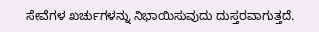ಸೇವೆಗಳ ಖರ್ಚುಗಳನ್ನು ನಿಭಾಯಿಸುವುದು ದುಸ್ತರವಾಗುತ್ತದೆ.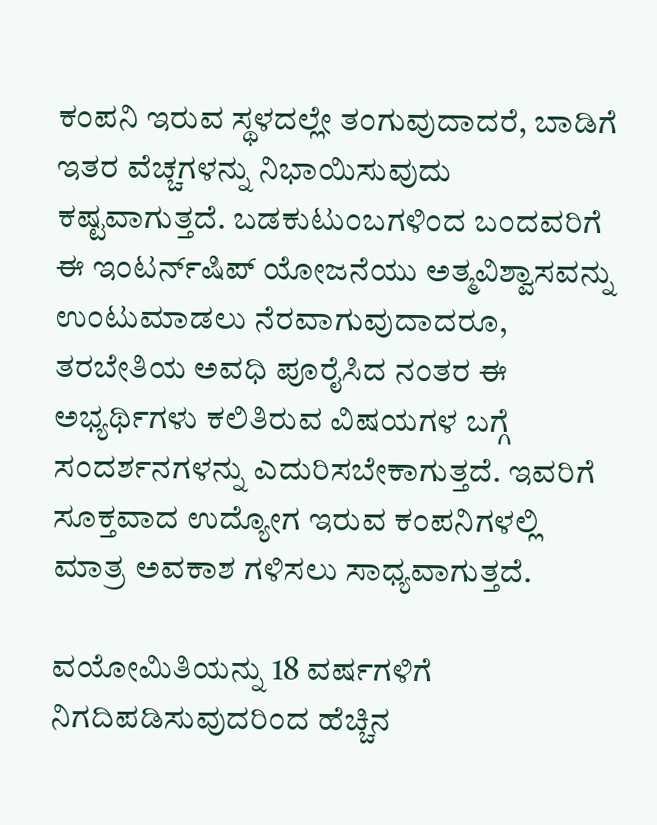ಕಂಪನಿ ಇರುವ ಸ್ಥಳದಲ್ಲೇ ತಂಗುವುದಾದರೆ, ಬಾಡಿಗೆ ಇತರ ವೆಚ್ಚಗಳನ್ನು ನಿಭಾಯಿಸುವುದು ಕಷ್ಟವಾಗುತ್ತದೆ. ಬಡಕುಟುಂಬಗಳಿಂದ ಬಂದವರಿಗೆ ಈ ಇಂಟರ್ನ್‌ಷಿಪ್‌ ಯೋಜನೆಯು ಅತ್ಮವಿಶ್ವಾಸವನ್ನು ಉಂಟುಮಾಡಲು ನೆರವಾಗುವುದಾದರೂ, ತರಬೇತಿಯ ಅವಧಿ ಪೂರೈಸಿದ ನಂತರ ಈ ಅಭ್ಯರ್ಥಿಗಳು ಕಲಿತಿರುವ ವಿಷಯಗಳ ಬಗ್ಗೆ ಸಂದರ್ಶನಗಳನ್ನು ಎದುರಿಸಬೇಕಾಗುತ್ತದೆ. ಇವರಿಗೆ ಸೂಕ್ತವಾದ ಉದ್ಯೋಗ ಇರುವ ಕಂಪನಿಗಳಲ್ಲಿ ಮಾತ್ರ ಅವಕಾಶ ಗಳಿಸಲು ಸಾಧ್ಯವಾಗುತ್ತದೆ.

ವಯೋಮಿತಿಯನ್ನು 18 ವರ್ಷಗಳಿಗೆ ನಿಗದಿಪಡಿಸುವುದರಿಂದ ಹೆಚ್ಚಿನ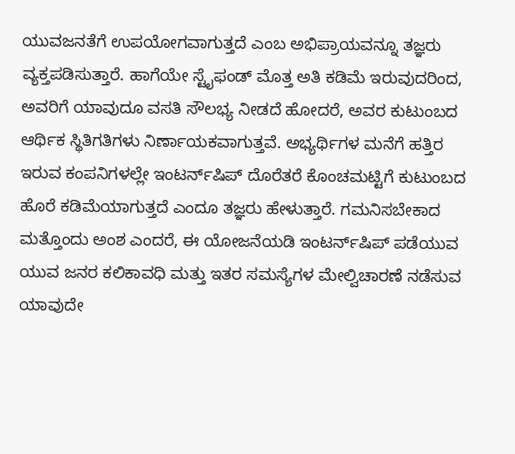ಯುವಜನತೆಗೆ ಉಪಯೋಗವಾಗುತ್ತದೆ ಎಂಬ ಅಭಿಪ್ರಾಯವನ್ನೂ ತಜ್ಞರು ವ್ಯಕ್ತಪಡಿಸುತ್ತಾರೆ. ಹಾಗೆಯೇ ಸ್ಟೈಫಂಡ್‌ ಮೊತ್ತ ಅತಿ ಕಡಿಮೆ ಇರುವುದರಿಂದ, ಅವರಿಗೆ ಯಾವುದೂ ವಸತಿ ಸೌಲಭ್ಯ ನೀಡದೆ ಹೋದರೆ, ಅವರ ಕುಟುಂಬದ ಆರ್ಥಿಕ ಸ್ಥಿತಿಗತಿಗಳು ನಿರ್ಣಾಯಕವಾಗುತ್ತವೆ. ಅಭ್ಯರ್ಥಿಗಳ ಮನೆಗೆ ಹತ್ತಿರ ಇರುವ ಕಂಪನಿಗಳಲ್ಲೇ ಇಂಟರ್ನ್‌ಷಿಪ್‌ ದೊರೆತರೆ ಕೊಂಚಮಟ್ಟಿಗೆ ಕುಟುಂಬದ ಹೊರೆ ಕಡಿಮೆಯಾಗುತ್ತದೆ ಎಂದೂ ತಜ್ಞರು ಹೇಳುತ್ತಾರೆ. ಗಮನಿಸಬೇಕಾದ ಮತ್ತೊಂದು ಅಂಶ ಎಂದರೆ, ಈ ಯೋಜನೆಯಡಿ ಇಂಟರ್ನ್‌ಷಿಪ್‌ ಪಡೆಯುವ ಯುವ ಜನರ ಕಲಿಕಾವಧಿ ಮತ್ತು ಇತರ ಸಮಸ್ಯೆಗಳ ಮೇಲ್ವಿಚಾರಣೆ ನಡೆಸುವ ಯಾವುದೇ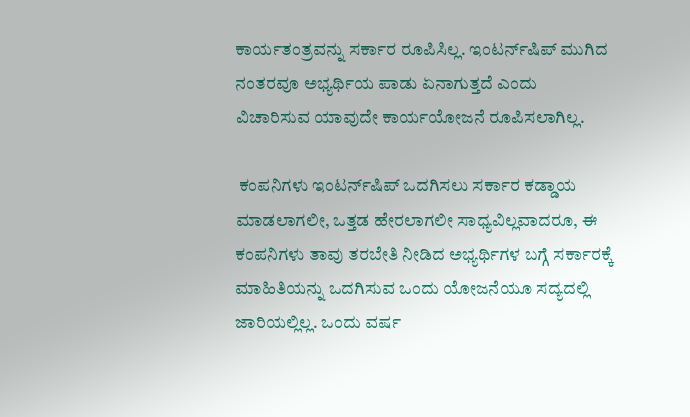ಕಾರ್ಯತಂತ್ರವನ್ನು ಸರ್ಕಾರ ರೂಪಿಸಿಲ್ಲ. ಇಂಟರ್ನ್‌ಷಿಪ್‌ ಮುಗಿದ ನಂತರವೂ ಅಭ್ಯರ್ಥಿಯ ಪಾಡು ಏನಾಗುತ್ತದೆ ಎಂದು ವಿಚಾರಿಸುವ ಯಾವುದೇ ಕಾರ್ಯಯೋಜನೆ ರೂಪಿಸಲಾಗಿಲ್ಲ.

 ಕಂಪನಿಗಳು ಇಂಟರ್ನ್‌ಷಿಪ್‌ ಒದಗಿಸಲು ಸರ್ಕಾರ ಕಡ್ಡಾಯ ಮಾಡಲಾಗಲೀ, ಒತ್ತಡ ಹೇರಲಾಗಲೀ ಸಾಧ್ಯವಿಲ್ಲವಾದರೂ, ಈ ಕಂಪನಿಗಳು ತಾವು ತರಬೇತಿ ನೀಡಿದ ಅಭ್ಯರ್ಥಿಗಳ ಬಗ್ಗೆ ಸರ್ಕಾರಕ್ಕೆ ಮಾಹಿತಿಯನ್ನು ಒದಗಿಸುವ ಒಂದು ಯೋಜನೆಯೂ ಸದ್ಯದಲ್ಲಿ ಜಾರಿಯಲ್ಲಿಲ್ಲ. ಒಂದು ವರ್ಷ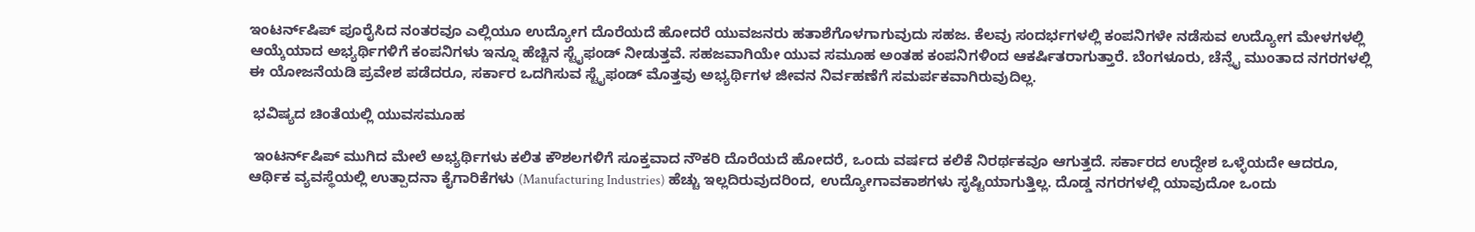ಇಂಟರ್ನ್‌ಷಿಪ್‌ ಪೂರೈಸಿದ ನಂತರವೂ ಎಲ್ಲಿಯೂ ಉದ್ಯೋಗ ದೊರೆಯದೆ ಹೋದರೆ ಯುವಜನರು ಹತಾಶೆಗೊಳಗಾಗುವುದು ಸಹಜ. ಕೆಲವು ಸಂದರ್ಭಗಳಲ್ಲಿ ಕಂಪನಿಗಳೇ ನಡೆಸುವ ಉದ್ಯೋಗ ಮೇಳಗಳಲ್ಲಿ ಆಯ್ಕೆಯಾದ ಅಭ್ಯರ್ಥಿಗಳಿಗೆ ಕಂಪನಿಗಳು ಇನ್ನೂ ಹೆಚ್ಚಿನ ಸ್ಟೈಫಂಡ್‌ ನೀಡುತ್ತವೆ. ಸಹಜವಾಗಿಯೇ ಯುವ ಸಮೂಹ ಅಂತಹ ಕಂಪನಿಗಳಿಂದ ಆಕರ್ಷಿತರಾಗುತ್ತಾರೆ. ಬೆಂಗಳೂರು, ಚೆನ್ನೈ ಮುಂತಾದ ನಗರಗಳಲ್ಲಿ ಈ ಯೋಜನೆಯಡಿ ಪ್ರವೇಶ ಪಡೆದರೂ, ಸರ್ಕಾರ ಒದಗಿಸುವ ಸ್ಟೈಫಂಡ್‌ ಮೊತ್ತವು ಅಭ್ಯರ್ಥಿಗಳ ಜೀವನ ನಿರ್ವಹಣೆಗೆ ಸಮರ್ಪಕವಾಗಿರುವುದಿಲ್ಲ.

 ಭವಿಷ್ಯದ ಚಿಂತೆಯಲ್ಲಿ ಯುವಸಮೂಹ

 ಇಂಟರ್ನ್‌ಷಿಪ್‌ ಮುಗಿದ ಮೇಲೆ ಅಭ್ಯರ್ಥಿಗಳು ಕಲಿತ ಕೌಶಲಗಳಿಗೆ ಸೂಕ್ತವಾದ ನೌಕರಿ ದೊರೆಯದೆ ಹೋದರೆ, ಒಂದು ವರ್ಷದ ಕಲಿಕೆ ನಿರರ್ಥಕವೂ ಆಗುತ್ತದೆ. ಸರ್ಕಾರದ ಉದ್ದೇಶ ಒಳ್ಳೆಯದೇ ಆದರೂ, ಆರ್ಥಿಕ ವ್ಯವಸ್ಥೆಯಲ್ಲಿ ಉತ್ಪಾದನಾ ಕೈಗಾರಿಕೆಗಳು (Manufacturing Industries) ಹೆಚ್ಚು ಇಲ್ಲದಿರುವುದರಿಂದ, ಉದ್ಯೋಗಾವಕಾಶಗಳು ಸೃಷ್ಟಿಯಾಗುತ್ತಿಲ್ಲ. ದೊಡ್ಡ ನಗರಗಳಲ್ಲಿ ಯಾವುದೋ ಒಂದು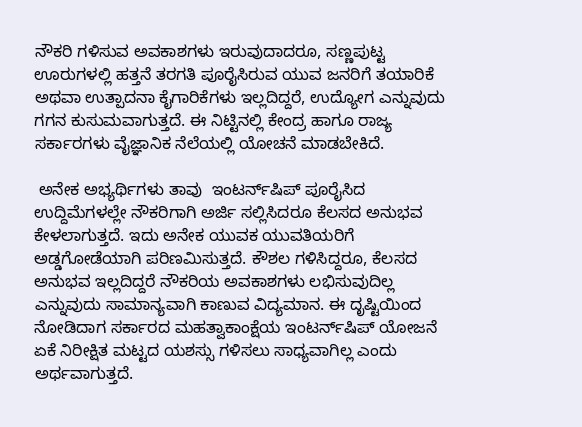ನೌಕರಿ ಗಳಿಸುವ ಅವಕಾಶಗಳು ಇರುವುದಾದರೂ, ಸಣ್ಣಪುಟ್ಟ ಊರುಗಳಲ್ಲಿ ಹತ್ತನೆ ತರಗತಿ ಪೂರೈಸಿರುವ ಯುವ ಜನರಿಗೆ ತಯಾರಿಕೆ ಅಥವಾ ಉತ್ಪಾದನಾ ಕೈಗಾರಿಕೆಗಳು ಇಲ್ಲದಿದ್ದರೆ, ಉದ್ಯೋಗ ಎನ್ನುವುದು ಗಗನ ಕುಸುಮವಾಗುತ್ತದೆ. ಈ ನಿಟ್ಟಿನಲ್ಲಿ ಕೇಂದ್ರ ಹಾಗೂ ರಾಜ್ಯ ಸರ್ಕಾರಗಳು ವೈಜ್ಞಾನಿಕ ನೆಲೆಯಲ್ಲಿ ಯೋಚನೆ ಮಾಡಬೇಕಿದೆ.

 ಅನೇಕ ಅಭ್ಯರ್ಥಿಗಳು ತಾವು  ಇಂಟರ್ನ್‌ಷಿಪ್‌ ಪೂರೈಸಿದ ಉದ್ದಿಮೆಗಳಲ್ಲೇ ನೌಕರಿಗಾಗಿ ಅರ್ಜಿ ಸಲ್ಲಿಸಿದರೂ ಕೆಲಸದ ಅನುಭವ ಕೇಳಲಾಗುತ್ತದೆ. ಇದು ಅನೇಕ ಯುವಕ ಯುವತಿಯರಿಗೆ ಅಡ್ಡಗೋಡೆಯಾಗಿ ಪರಿಣಮಿಸುತ್ತದೆ. ಕೌಶಲ ಗಳಿಸಿದ್ದರೂ, ಕೆಲಸದ ಅನುಭವ ಇಲ್ಲದಿದ್ದರೆ ನೌಕರಿಯ ಅವಕಾಶಗಳು ಲಭಿಸುವುದಿಲ್ಲ ಎನ್ನುವುದು ಸಾಮಾನ್ಯವಾಗಿ ಕಾಣುವ ವಿದ್ಯಮಾನ. ಈ ದೃಷ್ಟಿಯಿಂದ ನೋಡಿದಾಗ ಸರ್ಕಾರದ ಮಹತ್ವಾಕಾಂಕ್ಷೆಯ ಇಂಟರ್ನ್‌ಷಿಪ್‌ ಯೋಜನೆ ಏಕೆ ನಿರೀಕ್ಷಿತ ಮಟ್ಟದ ಯಶಸ್ಸು ಗಳಿಸಲು ಸಾಧ್ಯವಾಗಿಲ್ಲ ಎಂದು ಅರ್ಥವಾಗುತ್ತದೆ.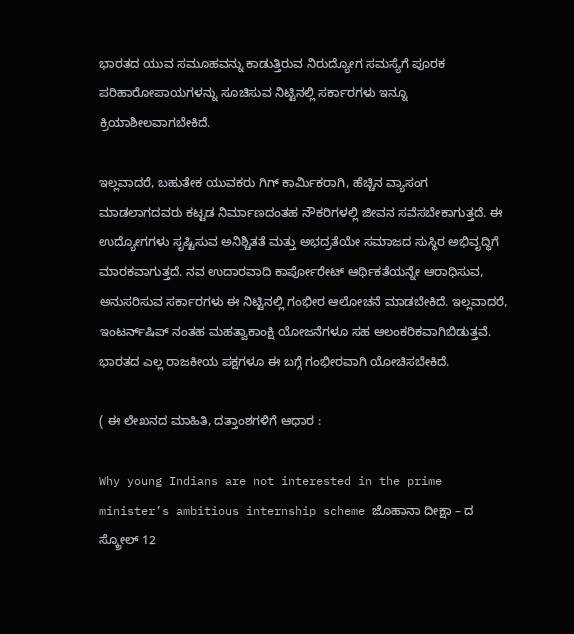ಭಾರತದ ಯುವ ಸಮೂಹವನ್ನು ಕಾಡುತ್ತಿರುವ ನಿರುದ್ಯೋಗ ಸಮಸ್ಯೆಗೆ ಪೂರಕ ಪರಿಹಾರೋಪಾಯಗಳನ್ನು ಸೂಚಿಸುವ ನಿಟ್ಟಿನಲ್ಲಿ ಸರ್ಕಾರಗಳು ಇನ್ನೂ ಕ್ರಿಯಾಶೀಲವಾಗಬೇಕಿದೆ.

ಇಲ್ಲವಾದರೆ, ಬಹುತೇಕ ಯುವಕರು ಗಿಗ್‌ ಕಾರ್ಮಿಕರಾಗಿ, ಹೆಚ್ಚಿನ ವ್ಯಾಸಂಗ ಮಾಡಲಾಗದವರು ಕಟ್ಟಡ ನಿರ್ಮಾಣದಂತಹ ನೌಕರಿಗಳಲ್ಲಿ ಜೀವನ ಸವೆಸಬೇಕಾಗುತ್ತದೆ. ಈ ಉದ್ಯೋಗಗಳು ಸೃಷ್ಟಿಸುವ ಅನಿಶ್ಚಿತತೆ ಮತ್ತು ಅಭದ್ರತೆಯೇ ಸಮಾಜದ ಸುಸ್ಥಿರ ಅಭಿವೃದ್ಧಿಗೆ ಮಾರಕವಾಗುತ್ತದೆ. ನವ ಉದಾರವಾದಿ ಕಾರ್ಪೋರೇಟ್‌ ಆರ್ಥಿಕತೆಯನ್ನೇ ಆರಾಧಿಸುವ, ಅನುಸರಿಸುವ ಸರ್ಕಾರಗಳು ಈ ನಿಟ್ಟಿನಲ್ಲಿ ಗಂಭೀರ ಆಲೋಚನೆ ಮಾಡಬೇಕಿದೆ. ಇಲ್ಲವಾದರೆ, ಇಂಟರ್ನ್‌ಷಿಪ್‌ ನಂತಹ ಮಹತ್ವಾಕಾಂಕ್ಷಿ ಯೋಜನೆಗಳೂ ಸಹ ಆಲಂಕರಿಕವಾಗಿಬಿಡುತ್ತವೆ. ಭಾರತದ ಎಲ್ಲ ರಾಜಕೀಯ ಪಕ್ಷಗಳೂ ಈ ಬಗ್ಗೆ ಗಂಭೀರವಾಗಿ ಯೋಚಿಸಬೇಕಿದೆ.

( ಈ ಲೇಖನದ ಮಾಹಿತಿ, ದತ್ತಾಂಶಗಳಿಗೆ ಆಧಾರ :

Why young Indians are not interested in the prime minister’s ambitious internship scheme ಜೊಹಾನಾ ದೀಕ್ಷಾ – ದ ಸ್ಕ್ರೋಲ್‌ 12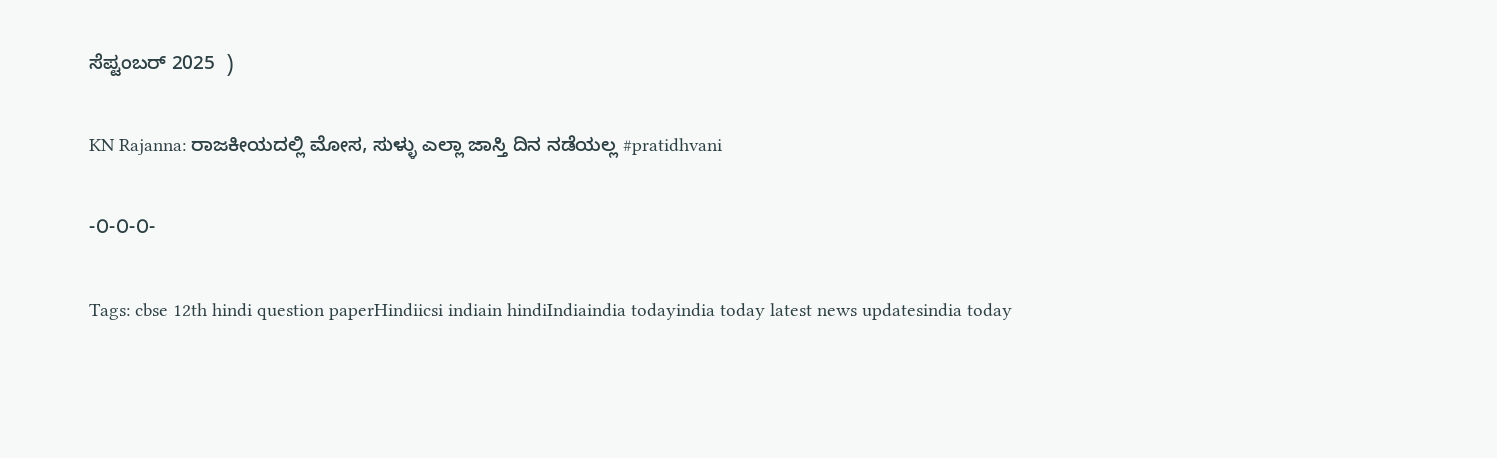ಸೆಪ್ಟಂಬರ್‌ 2025  )

KN Rajanna: ರಾಜಕೀಯದಲ್ಲಿ ಮೋಸ, ಸುಳ್ಳು ಎಲ್ಲಾ ಜಾಸ್ತಿ ದಿನ ನಡೆಯಲ್ಲ #pratidhvani

-೦-೦-೦-

Tags: cbse 12th hindi question paperHindiicsi indiain hindiIndiaindia todayindia today latest news updatesindia today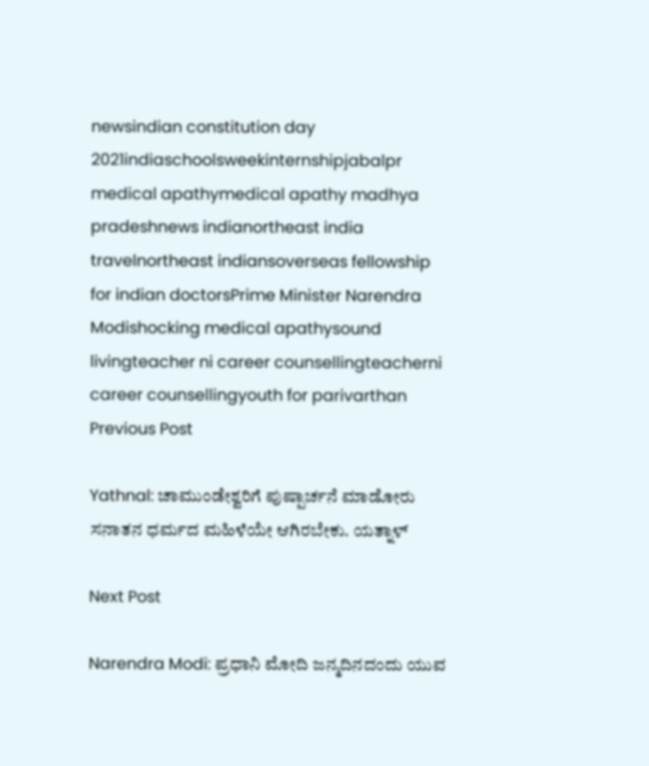newsindian constitution day 2021indiaschoolsweekinternshipjabalpr medical apathymedical apathy madhya pradeshnews indianortheast india travelnortheast indiansoverseas fellowship for indian doctorsPrime Minister Narendra Modishocking medical apathysound livingteacher ni career counsellingteacherni career counsellingyouth for parivarthan
Previous Post

Yathnal: ಚಾಮುಂಡೇಶ್ವರಿಗೆ ಪುಷ್ಪಾರ್ಚನೆ ಮಾಡೋರು ಸನಾತನ ಧರ್ಮದ ಮಹಿಳೆಯೇ ಆಗಿರಬೇಕು. ಯತ್ನಾಳ್

Next Post

Narendra Modi: ಪ್ರಧಾನಿ ಮೋದಿ ಜನ್ಮದಿನದಂದು ಯುವ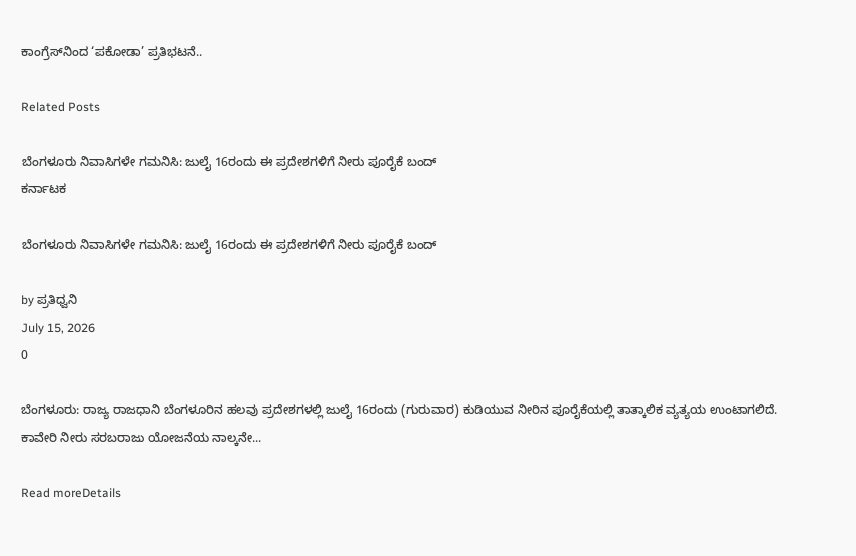ಕಾಂಗ್ರೆಸ್‌ನಿಂದ ‘ಪಕೋಡಾ’ ಪ್ರತಿಭಟನೆ..

Related Posts

ಬೆಂಗಳೂರು ನಿವಾಸಿಗಳೇ ಗಮನಿಸಿ: ಜುಲೈ 16ರಂದು ಈ ಪ್ರದೇಶಗಳಿಗೆ ನೀರು ಪೂರೈಕೆ ಬಂದ್
ಕರ್ನಾಟಕ

ಬೆಂಗಳೂರು ನಿವಾಸಿಗಳೇ ಗಮನಿಸಿ: ಜುಲೈ 16ರಂದು ಈ ಪ್ರದೇಶಗಳಿಗೆ ನೀರು ಪೂರೈಕೆ ಬಂದ್

by ಪ್ರತಿಧ್ವನಿ
July 15, 2026
0

ಬೆಂಗಳೂರು: ರಾಜ್ಯ ರಾಜಧಾನಿ ಬೆಂಗಳೂರಿನ ಹಲವು ಪ್ರದೇಶಗಳಲ್ಲಿ ಜುಲೈ 16ರಂದು (ಗುರುವಾರ) ಕುಡಿಯುವ ನೀರಿನ ಪೂರೈಕೆಯಲ್ಲಿ ತಾತ್ಕಾಲಿಕ ವ್ಯತ್ಯಯ ಉಂಟಾಗಲಿದೆ. ಕಾವೇರಿ ನೀರು ಸರಬರಾಜು ಯೋಜನೆಯ ನಾಲ್ಕನೇ...

Read moreDetails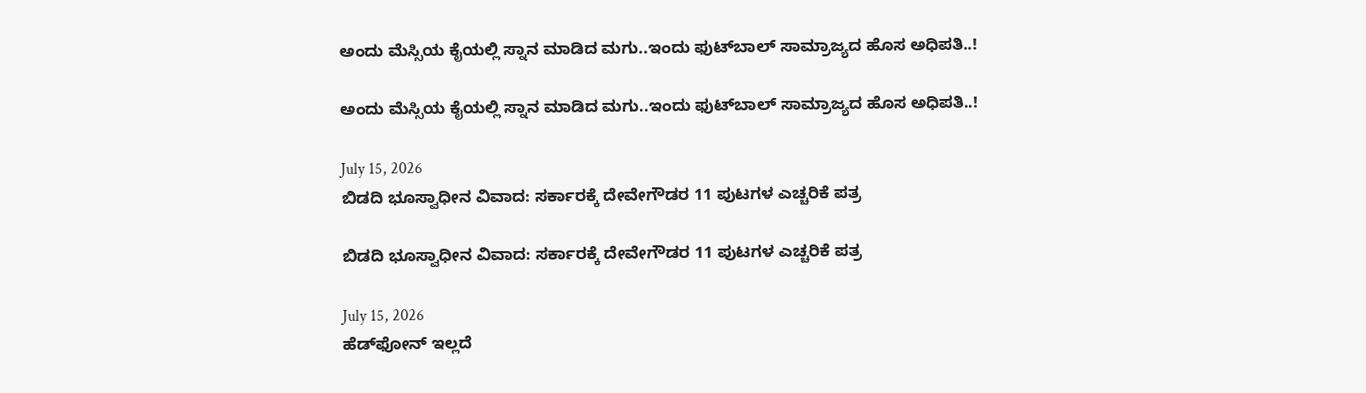ಅಂದು ಮೆಸ್ಸಿಯ ಕೈಯಲ್ಲಿ ಸ್ನಾನ ಮಾಡಿದ ಮಗು..ಇಂದು ಫುಟ್‌ಬಾಲ್ ಸಾಮ್ರಾಜ್ಯದ ಹೊಸ ಅಧಿಪತಿ..!

ಅಂದು ಮೆಸ್ಸಿಯ ಕೈಯಲ್ಲಿ ಸ್ನಾನ ಮಾಡಿದ ಮಗು..ಇಂದು ಫುಟ್‌ಬಾಲ್ ಸಾಮ್ರಾಜ್ಯದ ಹೊಸ ಅಧಿಪತಿ..!

July 15, 2026
ಬಿಡದಿ ಭೂಸ್ವಾಧೀನ ವಿವಾದ: ಸರ್ಕಾರಕ್ಕೆ ದೇವೇಗೌಡರ 11 ಪುಟಗಳ ಎಚ್ಚರಿಕೆ ಪತ್ರ

ಬಿಡದಿ ಭೂಸ್ವಾಧೀನ ವಿವಾದ: ಸರ್ಕಾರಕ್ಕೆ ದೇವೇಗೌಡರ 11 ಪುಟಗಳ ಎಚ್ಚರಿಕೆ ಪತ್ರ

July 15, 2026
ಹೆಡ್‌ಫೋನ್ ಇಲ್ಲದೆ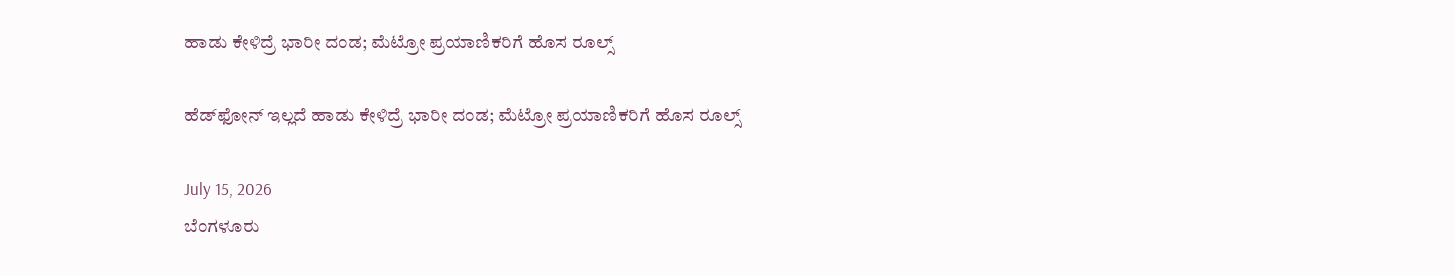ಹಾಡು ಕೇಳಿದ್ರೆ ಭಾರೀ ದಂಡ; ಮೆಟ್ರೋ ಪ್ರಯಾಣಿಕರಿಗೆ ಹೊಸ ರೂಲ್ಸ್

ಹೆಡ್‌ಫೋನ್ ಇಲ್ಲದೆ ಹಾಡು ಕೇಳಿದ್ರೆ ಭಾರೀ ದಂಡ; ಮೆಟ್ರೋ ಪ್ರಯಾಣಿಕರಿಗೆ ಹೊಸ ರೂಲ್ಸ್

July 15, 2026
ಬೆಂಗಳೂರು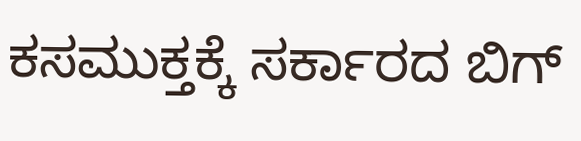ಕಸಮುಕ್ತಕ್ಕೆ ಸರ್ಕಾರದ ಬಿಗ್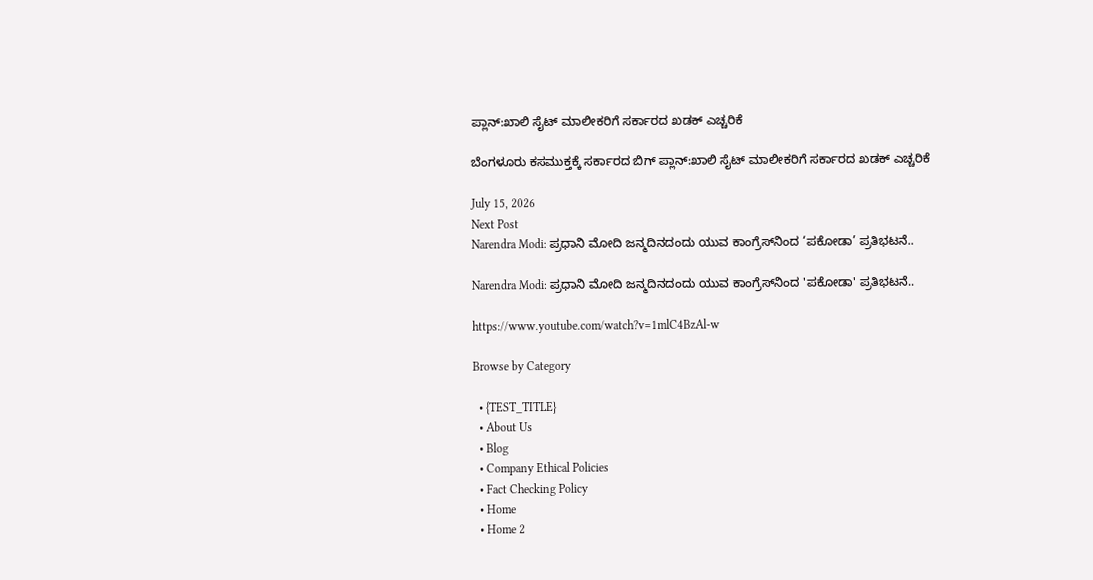ಪ್ಲಾನ್:ಖಾಲಿ ಸೈಟ್ ಮಾಲೀಕರಿಗೆ ಸರ್ಕಾರದ ಖಡಕ್ ಎಚ್ಚರಿಕೆ

ಬೆಂಗಳೂರು ಕಸಮುಕ್ತಕ್ಕೆ ಸರ್ಕಾರದ ಬಿಗ್ ಪ್ಲಾನ್:ಖಾಲಿ ಸೈಟ್ ಮಾಲೀಕರಿಗೆ ಸರ್ಕಾರದ ಖಡಕ್ ಎಚ್ಚರಿಕೆ

July 15, 2026
Next Post
Narendra Modi: ಪ್ರಧಾನಿ ಮೋದಿ ಜನ್ಮದಿನದಂದು ಯುವ ಕಾಂಗ್ರೆಸ್‌ನಿಂದ ‘ಪಕೋಡಾ’ ಪ್ರತಿಭಟನೆ..

Narendra Modi: ಪ್ರಧಾನಿ ಮೋದಿ ಜನ್ಮದಿನದಂದು ಯುವ ಕಾಂಗ್ರೆಸ್‌ನಿಂದ 'ಪಕೋಡಾ' ಪ್ರತಿಭಟನೆ..

https://www.youtube.com/watch?v=1mlC4BzAl-w

Browse by Category

  • {TEST_TITLE}
  • About Us
  • Blog
  • Company Ethical Policies
  • Fact Checking Policy
  • Home
  • Home 2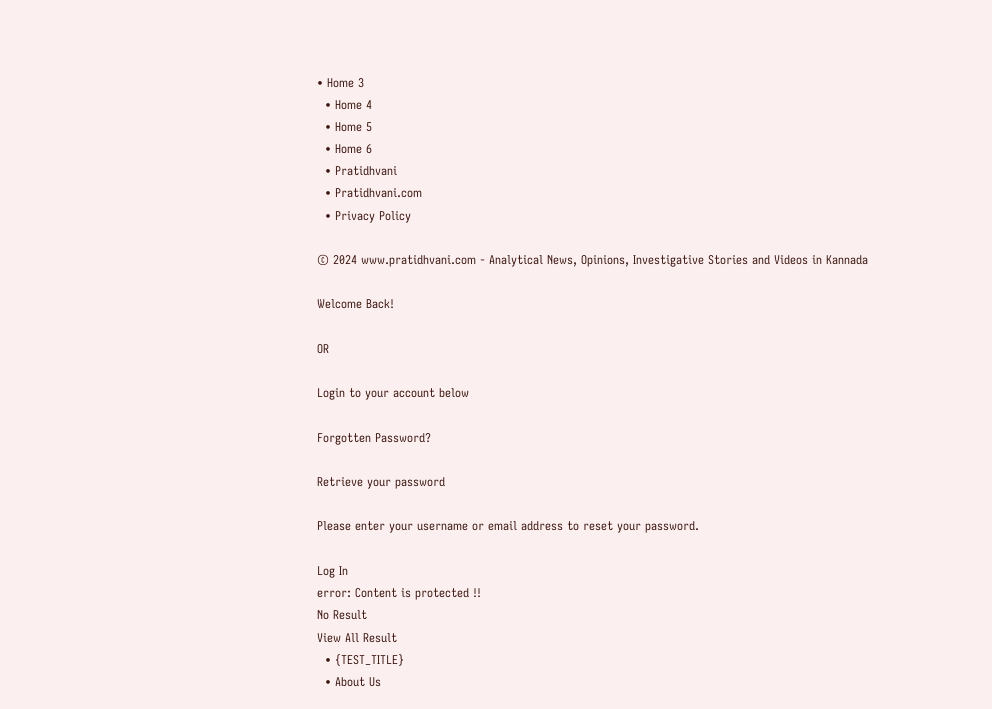• Home 3
  • Home 4
  • Home 5
  • Home 6
  • Pratidhvani
  • Pratidhvani.com
  • Privacy Policy

© 2024 www.pratidhvani.com - Analytical News, Opinions, Investigative Stories and Videos in Kannada

Welcome Back!

OR

Login to your account below

Forgotten Password?

Retrieve your password

Please enter your username or email address to reset your password.

Log In
error: Content is protected !!
No Result
View All Result
  • {TEST_TITLE}
  • About Us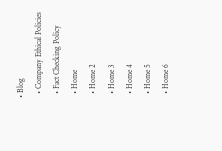• Blog
  • Company Ethical Policies
  • Fact Checking Policy
  • Home
  • Home 2
  • Home 3
  • Home 4
  • Home 5
  • Home 6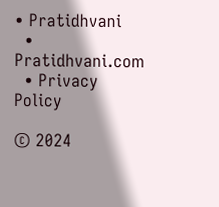• Pratidhvani
  • Pratidhvani.com
  • Privacy Policy

© 2024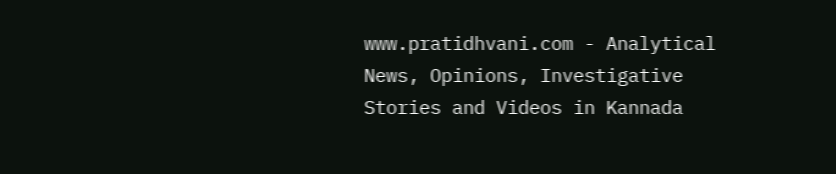www.pratidhvani.com - Analytical News, Opinions, Investigative Stories and Videos in Kannada